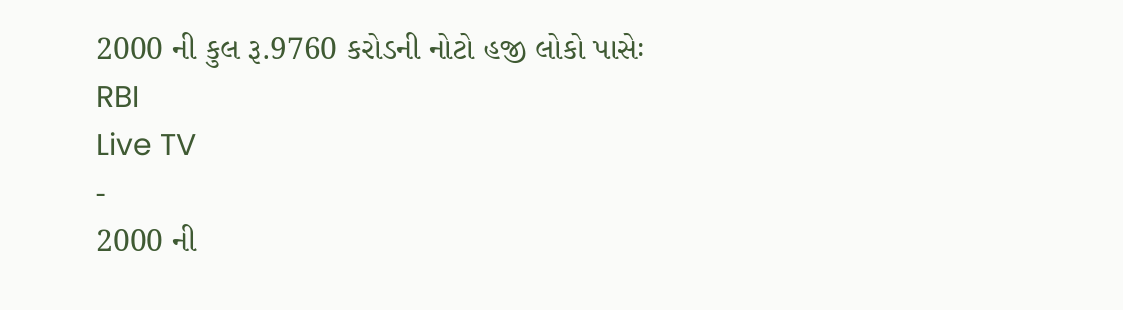2000 ની કુલ રૂ.9760 કરોડની નોટો હજી લોકો પાસેઃ RBI
Live TV
-
2000 ની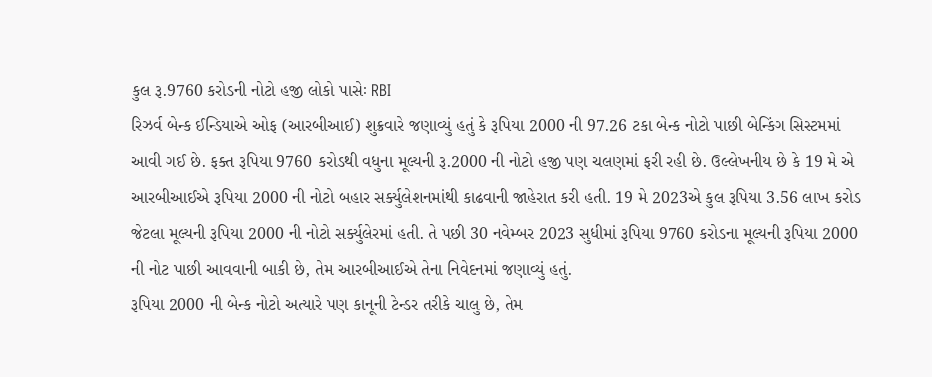કુલ રૂ.9760 કરોડની નોટો હજી લોકો પાસેઃ RBI
રિઝર્વ બેન્ક ઈન્ડિયાએ ઓફ (આરબીઆઈ) શુક્રવારે જણાવ્યું હતું કે રૂપિયા 2000 ની 97.26 ટકા બેન્ક નોટો પાછી બેન્કિંગ સિસ્ટમમાં આવી ગઈ છે. ફક્ત રૂપિયા 9760 કરોડથી વધુના મૂલ્યની રૂ.2000 ની નોટો હજી પણ ચલણમાં ફરી રહી છે. ઉલ્લેખનીય છે કે 19 મે એ આરબીઆઈએ રૂપિયા 2000 ની નોટો બહાર સર્ક્યુલેશનમાંથી કાઢવાની જાહેરાત કરી હતી. 19 મે 2023એ કુલ રૂપિયા 3.56 લાખ કરોડ જેટલા મૂલ્યની રૂપિયા 2000 ની નોટો સર્ક્યુલેરમાં હતી. તે પછી 30 નવેમ્બર 2023 સુધીમાં રૂપિયા 9760 કરોડના મૂલ્યની રૂપિયા 2000 ની નોટ પાછી આવવાની બાકી છે, તેમ આરબીઆઈએ તેના નિવેદનમાં જણાવ્યું હતું.
રૂપિયા 2000 ની બેન્ક નોટો અત્યારે પણ કાનૂની ટેન્ડર તરીકે ચાલુ છે, તેમ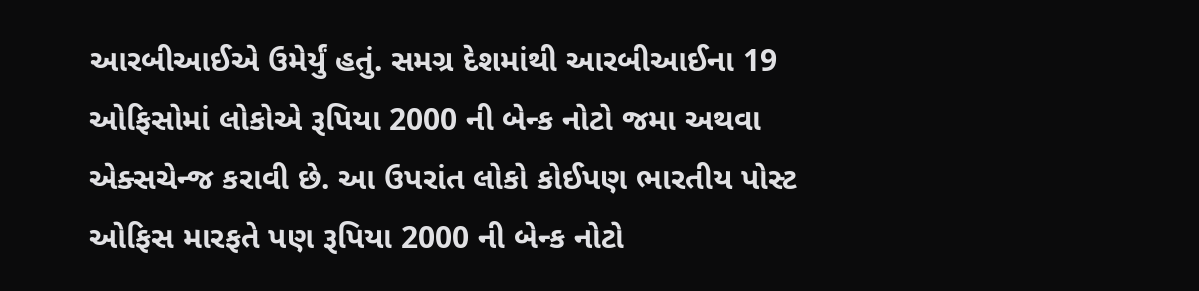આરબીઆઈએ ઉમેર્યું હતું. સમગ્ર દેશમાંથી આરબીઆઈના 19 ઓફિસોમાં લોકોએ રૂપિયા 2000 ની બેન્ક નોટો જમા અથવા એક્સચેન્જ કરાવી છે. આ ઉપરાંત લોકો કોઈપણ ભારતીય પોસ્ટ ઓફિસ મારફતે પણ રૂપિયા 2000 ની બેન્ક નોટો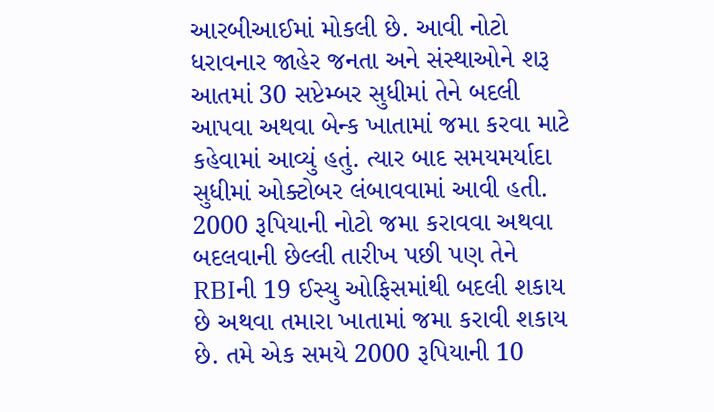આરબીઆઈમાં મોકલી છે. આવી નોટો ધરાવનાર જાહેર જનતા અને સંસ્થાઓને શરૂ આતમાં 30 સપ્ટેમ્બર સુધીમાં તેને બદલી આપવા અથવા બેન્ક ખાતામાં જમા કરવા માટે કહેવામાં આવ્યું હતું. ત્યાર બાદ સમયમર્યાદા સુધીમાં ઓક્ટોબર લંબાવવામાં આવી હતી.
2000 રૂપિયાની નોટો જમા કરાવવા અથવા બદલવાની છેલ્લી તારીખ પછી પણ તેને RBIની 19 ઈસ્યુ ઓફિસમાંથી બદલી શકાય છે અથવા તમારા ખાતામાં જમા કરાવી શકાય છે. તમે એક સમયે 2000 રૂપિયાની 10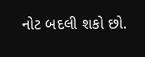નોટ બદલી શકો છો.